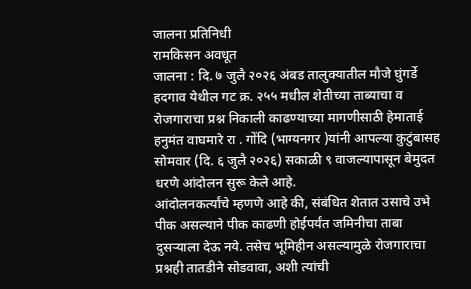जालना प्रतिनिधी
रामकिसन अवधूत
जालना : दि. ७ जुलै २०२६ अंबड तालुक्यातील मौजे घुंगर्डे हदगाव येथील गट क्र. २५५ मधील शेतीच्या ताब्याचा व रोजगाराचा प्रश्न निकाली काढण्याच्या मागणीसाठी हेमाताई हनुमंत वाघमारे रा . गोंदि (भाग्यनगर )यांनी आपल्या कुटुंबासह सोमवार (दि. ६ जुलै २०२६) सकाळी ९ वाजल्यापासून बेमुदत धरणे आंदोलन सुरू केले आहे.
आंदोलनकर्त्यांचे म्हणणे आहे की, संबंधित शेतात उसाचे उभे पीक असल्याने पीक काढणी होईपर्यंत जमिनीचा ताबा दुसऱ्याला देऊ नये. तसेच भूमिहीन असल्यामुळे रोजगाराचा प्रश्नही तातडीने सोडवावा, अशी त्यांची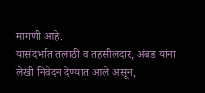मागणी आहे.
यासंदर्भात तलाठी व तहसीलदार, अंबड यांना लेखी निवेदन देण्यात आले असून,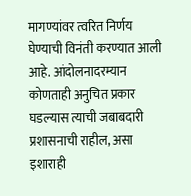मागण्यांवर त्वरित निर्णय घेण्याची विनंती करण्यात आली आहे. आंदोलनादरम्यान कोणताही अनुचित प्रकार घडल्यास त्याची जबाबदारी प्रशासनाची राहील, असा इशाराही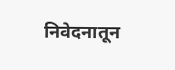निवेदनातून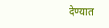देण्यात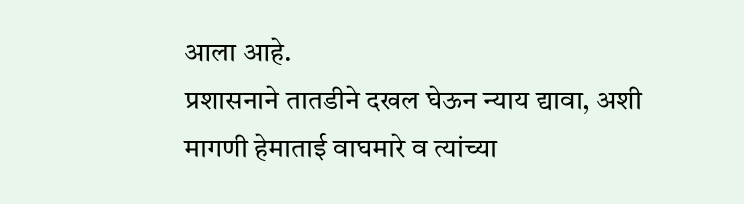आला आहे.
प्रशासनाने तातडीने दखल घेऊन न्याय द्यावा, अशी मागणी हेमाताई वाघमारे व त्यांच्या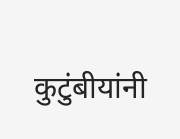कुटुंबीयांनी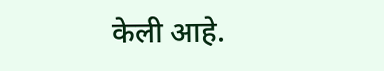केली आहे.